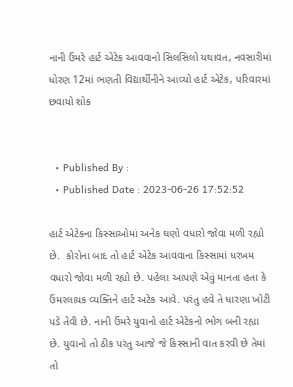નાની ઉંમરે હાર્ટ એટેક આવવાનો સિલસિલો યથાવત, નવસારીમાં ધોરણ 12માં ભણતી વિદ્યાર્થીનીને આવ્યો હાર્ટ એટેક, પરિવારમાં છવાયો શોક


  • Published By :
  • Published Date : 2023-06-26 17:52:52

હાર્ટ એટેકના કિસ્સાઓમાં અનેક ઘણો વધારો જોવા મળી રહ્યો છે.  કોરોના બાદ તો હાર્ટ એટેક આવવાના કિસ્સામાં ધરખમ વધારો જોવા મળી રહ્યો છે. પહેલા આપણે એવું માનતા હતા કે ઉંમરલાયક વ્યક્તિને હાર્ટ અટેક આવે. પરંતુ હવે તે ધારણા ખોટી પડે તેવી છે. નાની ઉંમરે યુવાનો હાર્ટ એટેકનો ભોગ બની રહ્યા છે. યુવાનો તો ઠીક પરંતુ આજે જે કિસ્સાની વાત કરવી છે તેમાં તો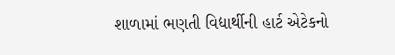શાળામાં ભણતી વિદ્યાર્થીની હાર્ટ એટેકનો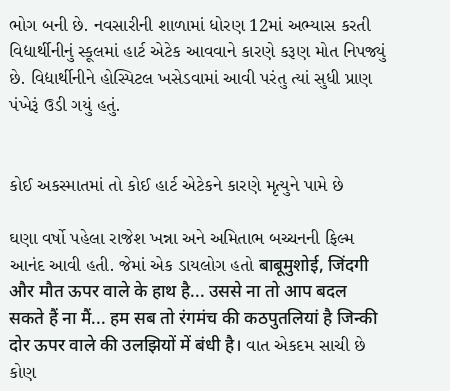ભોગ બની છે. નવસારીની શાળામાં ધોરણ 12માં અભ્યાસ કરતી વિદ્યાર્થીનીનું સ્કૂલમાં હાર્ટ એટેક આવવાને કારણે કરૂણ મોત નિપજ્યું છે. વિદ્યાર્થીનીને હોસ્પિટલ ખસેડવામાં આવી પરંતુ ત્યાં સુધી પ્રાણ પંખેરૂં ઉડી ગયું હતું.


કોઈ અકસ્માતમાં તો કોઈ હાર્ટ એટેકને કારણે મૃત્યુને પામે છે

ઘણા વર્ષો પહેલા રાજેશ ખન્ના અને અમિતાભ બચ્ચનની ફિલ્મ આનંદ આવી હતી. જેમાં એક ડાયલોગ હતો बाबूमुशोई, जिंदगी और मौत ऊपर वाले के हाथ है... उससे ना तो आप बदल सकते हैं ना मैं... हम सब तो रंगमंच की कठपुतलियां है जिन्की दोर ऊपर वाले की उलझियों में बंधी है। વાત એકદમ સાચી છે કોણ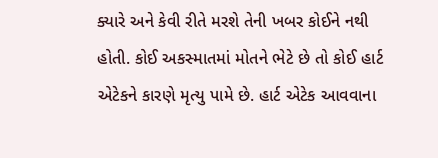ક્યારે અને કેવી રીતે મરશે તેની ખબર કોઈને નથી હોતી. કોઈ અકસ્માતમાં મોતને ભેટે છે તો કોઈ હાર્ટ એટેકને કારણે મૃત્યુ પામે છે. હાર્ટ એટેક આવવાના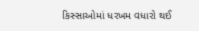કિસ્સાઓમાં ધરખમ વધારો થઈ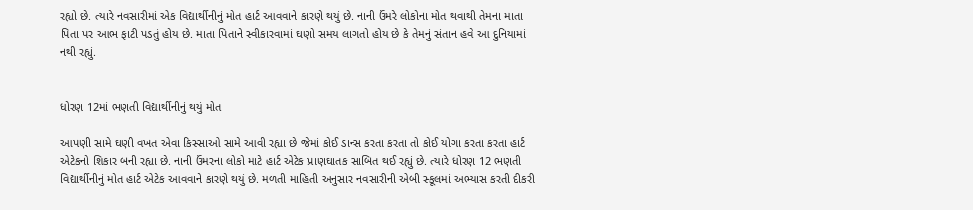રહ્યો છે. ત્યારે નવસારીમાં એક વિદ્યાર્થીનીનું મોત હાર્ટ આવવાને કારણે થયું છે. નાની ઉંમરે લોકોના મોત થવાથી તેમના માતા પિતા પર આભ ફાટી પડતું હોય છે. માતા પિતાને સ્વીકારવામાં ઘણો સમય લાગતો હોય છે કે તેમનું સંતાન હવે આ દુનિયામાં નથી રહ્યું.


ધોરણ 12માં ભણતી વિદ્યાર્થીનીનું થયું મોત

આપણી સામે ઘણી વખત એવા કિસ્સાઓ સામે આવી રહ્યા છે જેમાં કોઈ ડાન્સ કરતા કરતા તો કોઈ યોગા કરતા કરતા હાર્ટ એટેકનો શિકાર બની રહ્યા છે. નાની ઉંમરના લોકો માટે હાર્ટ એટેક પ્રાણઘાતક સાબિત થઈ રહ્યું છે. ત્યારે ધોરણ 12 ભણતી વિદ્યાર્થીનીનું મોત હાર્ટ એટેક આવવાને કારણે થયું છે. મળતી માહિતી અનુસાર નવસારીની એબી સ્કૂલમાં અભ્યાસ કરતી દીકરી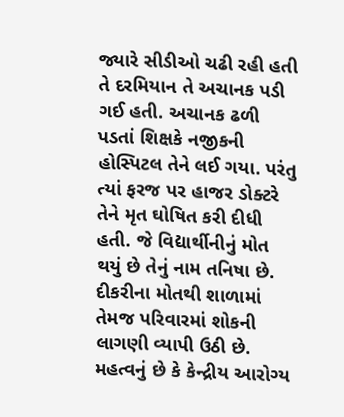જ્યારે સીડીઓ ચઢી રહી હતી તે દરમિયાન તે અચાનક પડી ગઈ હતી. અચાનક ઢળી પડતાં શિક્ષકે નજીકની હોસ્પિટલ તેને લઈ ગયા. પરંતુ ત્યાં ફરજ પર હાજર ડોક્ટરે તેને મૃત ઘોષિત કરી દીધી હતી. જે વિદ્યાર્થીનીનું મોત થયું છે તેનું નામ તનિષા છે. દીકરીના મોતથી શાળામાં તેમજ પરિવારમાં શોકની લાગણી વ્યાપી ઉઠી છે. મહત્વનું છે કે કેન્દ્રીય આરોગ્ય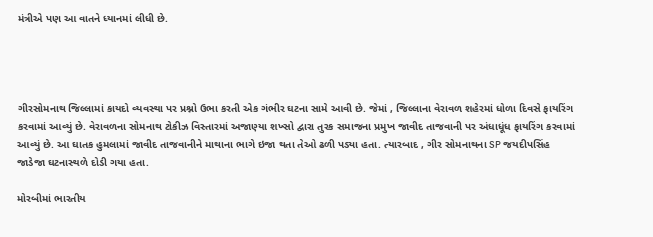મંત્રીએ પણ આ વાતને ધ્યાનમાં લીધી છે.




ગીરસોમનાથ જિલ્લામાં કાયદો વ્યવસ્થા પર પ્રશ્નો ઉભા કરતી એક ગંભીર ઘટના સામે આવી છે. જેમાં , જિલ્લાના વેરાવળ શહેરમાં ધોળા દિવસે ફાયરિંગ કરવામાં આવ્યું છે. વેરાવળના સોમનાથ ટોકીઝ વિસ્તારમાં અજાણ્યા શખ્સો દ્વારા તુરક સમાજના પ્રમુખ જાવીદ તાજવાની પર અંધાધૂંધ ફાયરિંગ કરવામાં આવ્યું છે. આ ઘાતક હુમલામાં જાવીદ તાજવાનીને માથાના ભાગે ઇજા થતા તેઓ ઢળી પડ્યા હતા. ત્યારબાદ , ગીર સોમનાથના SP જયદીપસિંહ જાડેજા ઘટનાસ્થળે દોડી ગયા હતા.

મોરબીમાં ભારતીય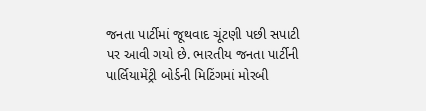જનતા પાર્ટીમાં જૂથવાદ ચૂંટણી પછી સપાટી પર આવી ગયો છે. ભારતીય જનતા પાર્ટીની પાર્લિયામેંટ્રી બોર્ડની મિટિંગમાં મોરબી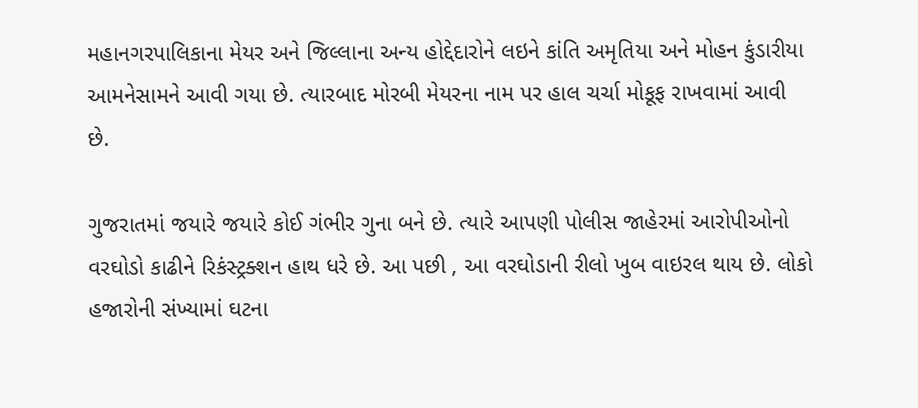મહાનગરપાલિકાના મેયર અને જિલ્લાના અન્ય હોદ્દેદારોને લઇને કાંતિ અમૃતિયા અને મોહન કુંડારીયા આમનેસામને આવી ગયા છે. ત્યારબાદ મોરબી મેયરના નામ પર હાલ ચર્ચા મોકૂફ રાખવામાં આવી છે.

ગુજરાતમાં જયારે જયારે કોઈ ગંભીર ગુના બને છે. ત્યારે આપણી પોલીસ જાહેરમાં આરોપીઓનો વરઘોડો કાઢીને રિકંસ્ટ્રક્શન હાથ ધરે છે. આ પછી , આ વરઘોડાની રીલો ખુબ વાઇરલ થાય છે. લોકો હજારોની સંખ્યામાં ઘટના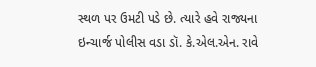સ્થળ પર ઉમટી પડે છે. ત્યારે હવે રાજ્યના ઇન્ચાર્જ પોલીસ વડા ડૉ. કે.એલ.એન. રાવે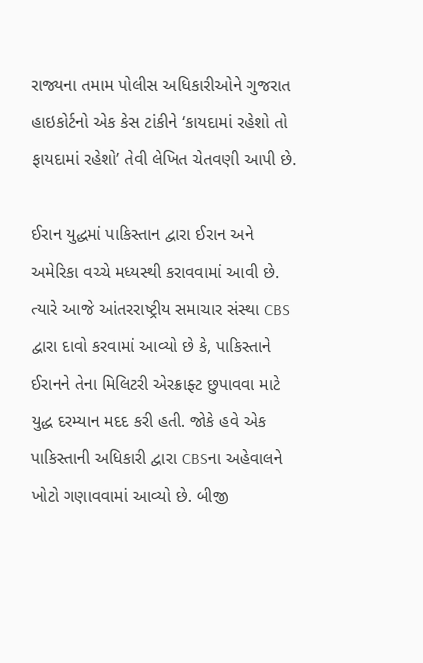રાજ્યના તમામ પોલીસ અધિકારીઓને ગુજરાત હાઇકોર્ટનો એક કેસ ટાંકીને ‘કાયદામાં રહેશો તો ફાયદામાં રહેશો’ તેવી લેખિત ચેતવણી આપી છે.

ઈરાન યુદ્ધમાં પાકિસ્તાન દ્વારા ઈરાન અને અમેરિકા વચ્ચે મધ્યસ્થી કરાવવામાં આવી છે. ત્યારે આજે આંતરરાષ્ટ્રીય સમાચાર સંસ્થા CBS દ્વારા દાવો કરવામાં આવ્યો છે કે, પાકિસ્તાને ઈરાનને તેના મિલિટરી એરક્રાફ્ટ છુપાવવા માટે યુદ્ધ દરમ્યાન મદદ કરી હતી. જોકે હવે એક પાકિસ્તાની અધિકારી દ્વારા CBSના અહેવાલને ખોટો ગણાવવામાં આવ્યો છે. બીજી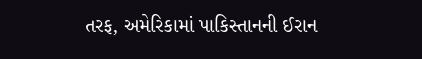તરફ, અમેરિકામાં પાકિસ્તાનની ઈરાન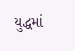યુદ્ધમાં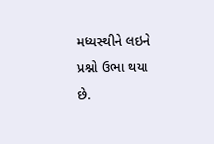મધ્યસ્થીને લઇને પ્રશ્નો ઉભા થયા છે.